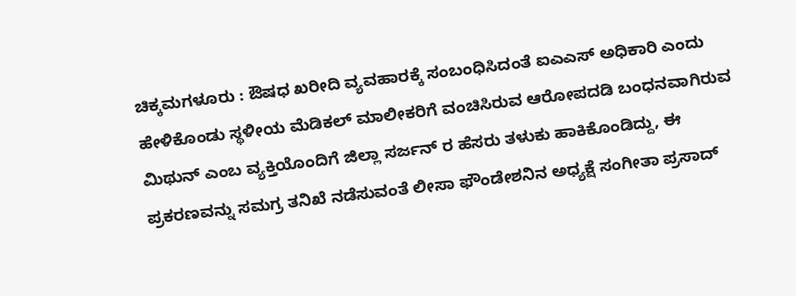ಚಿಕ್ಕಮಗಳೂರು : ಔಷಧ ಖರೀದಿ ವ್ಯವಹಾರಕ್ಕೆ ಸಂಬಂಧಿಸಿದಂತೆ ಐಎಎಸ್ ಅಧಿಕಾರಿ ಎಂದು ಹೇಳಿಕೊಂಡು ಸ್ಥಳೀಯ ಮೆಡಿಕಲ್ ಮಾಲೀಕರಿಗೆ ವಂಚಿಸಿರುವ ಆರೋಪದಡಿ ಬಂಧನವಾಗಿರುವ ಮಿಥುನ್ ಎಂಬ ವ್ಯಕ್ತಿಯೊಂದಿಗೆ ಜಿಲ್ಲಾ ಸರ್ಜನ್ ರ ಹೆಸರು ತಳುಕು ಹಾಕಿಕೊಂಡಿದ್ದು, ಈ ಪ್ರಕರಣವನ್ನು ಸಮಗ್ರ ತನಿಖೆ ನಡೆಸುವಂತೆ ಲೀಸಾ ಫೌಂಡೇಶನಿನ ಅಧ್ಯಕ್ಷೆ ಸಂಗೀತಾ ಪ್ರಸಾದ್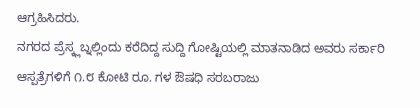ಆಗ್ರಹಿಸಿದರು.
ನಗರದ ಪ್ರೆಸ್ಕ್ಲಬ್ನಲ್ಲಿಂದು ಕರೆದಿದ್ದ ಸುದ್ದಿ ಗೋಷ್ಟಿಯಲ್ಲಿ ಮಾತನಾಡಿದ ಅವರು ಸರ್ಕಾರಿ ಆಸ್ಪತ್ರೆಗಳಿಗೆ ೧.೮ ಕೋಟಿ ರೂ. ಗಳ ಔಷಧಿ ಸರಬರಾಜು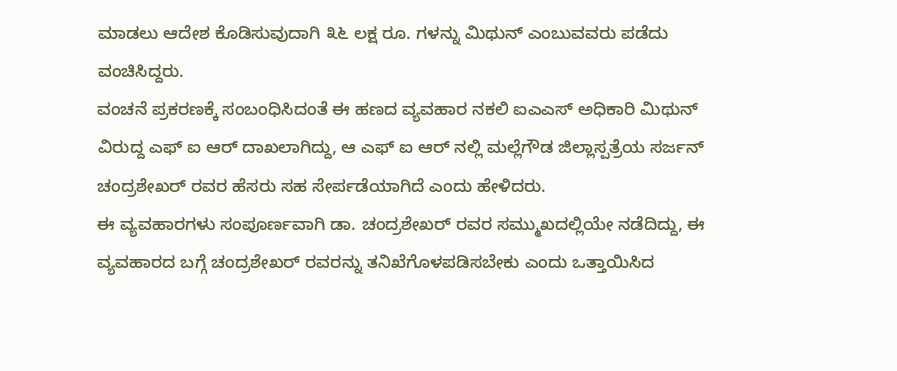ಮಾಡಲು ಆದೇಶ ಕೊಡಿಸುವುದಾಗಿ ೩೬ ಲಕ್ಷ ರೂ. ಗಳನ್ನು ಮಿಥುನ್ ಎಂಬುವವರು ಪಡೆದು ವಂಚಿಸಿದ್ದರು.
ವಂಚನೆ ಪ್ರಕರಣಕ್ಕೆ ಸಂಬಂಧಿಸಿದಂತೆ ಈ ಹಣದ ವ್ಯವಹಾರ ನಕಲಿ ಐಎಎಸ್ ಅಧಿಕಾರಿ ಮಿಥುನ್ ವಿರುದ್ದ ಎಫ್ ಐ ಆರ್ ದಾಖಲಾಗಿದ್ದು, ಆ ಎಫ್ ಐ ಆರ್ ನಲ್ಲಿ ಮಲ್ಲೆಗೌಡ ಜಿಲ್ಲಾಸ್ಪತ್ರೆಯ ಸರ್ಜನ್ ಚಂದ್ರಶೇಖರ್ ರವರ ಹೆಸರು ಸಹ ಸೇರ್ಪಡೆಯಾಗಿದೆ ಎಂದು ಹೇಳಿದರು.
ಈ ವ್ಯವಹಾರಗಳು ಸಂಪೂರ್ಣವಾಗಿ ಡಾ. ಚಂದ್ರಶೇಖರ್ ರವರ ಸಮ್ಮುಖದಲ್ಲಿಯೇ ನಡೆದಿದ್ದು, ಈ ವ್ಯವಹಾರದ ಬಗ್ಗೆ ಚಂದ್ರಶೇಖರ್ ರವರನ್ನು ತನಿಖೆಗೊಳಪಡಿಸಬೇಕು ಎಂದು ಒತ್ತಾಯಿಸಿದ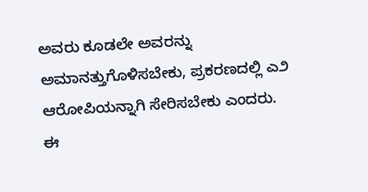ಅವರು ಕೂಡಲೇ ಅವರನ್ನು ಅಮಾನತ್ತುಗೊಳಿಸಬೇಕು, ಪ್ರಕರಣದಲ್ಲಿ ಎ೨ ಆರೋಪಿಯನ್ನಾಗಿ ಸೇರಿಸಬೇಕು ಎಂದರು.
ಈ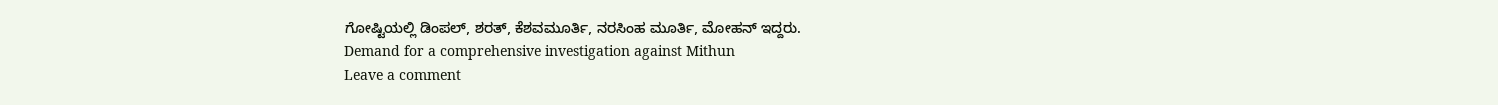ಗೋಷ್ಟಿಯಲ್ಲಿ ಡಿಂಪಲ್, ಶರತ್, ಕೆಶವಮೂರ್ತಿ, ನರಸಿಂಹ ಮೂರ್ತಿ, ಮೋಹನ್ ಇದ್ದರು.
Demand for a comprehensive investigation against Mithun
Leave a comment